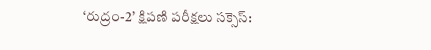‘రుద్రం-2’ క్షిపణి పరీక్షలు సక్సెస్: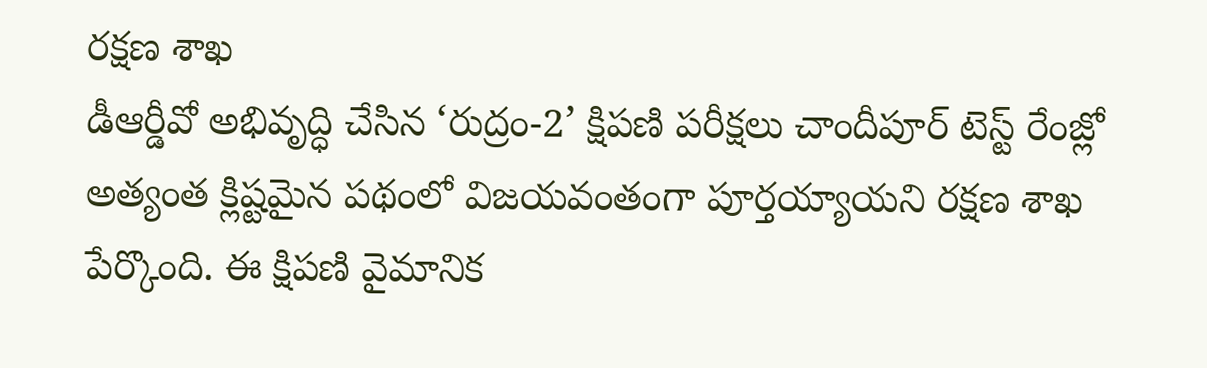రక్షణ శాఖ
డీఆర్డీవో అభివృద్ధి చేసిన ‘రుద్రం-2’ క్షిపణి పరీక్షలు చాందీపూర్ టెస్ట్ రేంజ్లో అత్యంత క్లిష్టమైన పథంలో విజయవంతంగా పూర్తయ్యాయని రక్షణ శాఖ పేర్కొంది. ఈ క్షిపణి వైమానిక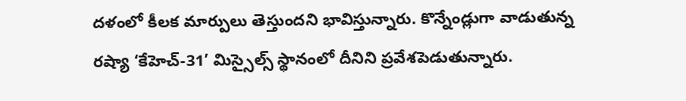దళంలో కీలక మార్పులు తెస్తుందని భావిస్తున్నారు. కొన్నేండ్లుగా వాడుతున్న రష్యా ‘కేహెచ్-31’ మిస్సైల్స్ స్థానంలో దీనిని ప్రవేశపెడుతున్నారు.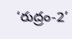‘రుద్రం-2’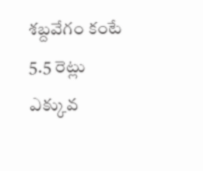శబ్దవేగం కంటే 5.5 రెట్లు ఎక్కువ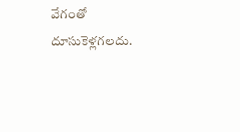వేగంతో దూసుకెళ్లగలదు.